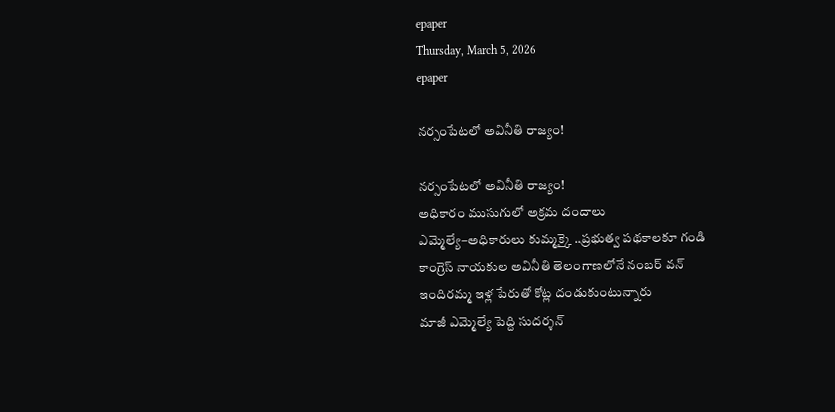epaper
Thursday, March 5, 2026
epaper

నర్సంపేటలో అవినీతి రాజ్యం!

నర్సంపేటలో అవినీతి రాజ్యం!
అధికారం ముసుగులో అక్రమ దందాలు
ఎమ్మెల్యే–అధికారులు కుమ్మ‌క్కై ..ప్రభుత్వ పథకాలకూ గండి
కాంగ్రెస్ నాయకుల అవినీతి తెలంగాణలోనే నంబర్ వన్
ఇందిరమ్మ ఇళ్ల పేరుతో కోట్ల దండుకుంటున్నారు
మాజీ ఎమ్మెల్యే పెద్ది సుదర్శన్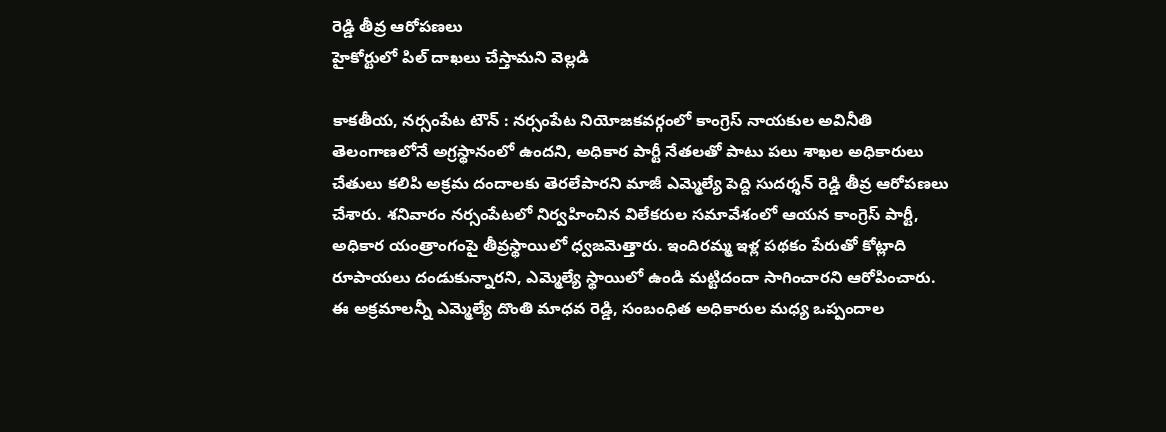రెడ్డి తీవ్ర ఆరోపణలు
హైకోర్టులో పిల్ దాఖలు చేస్తామ‌ని వెల్ల‌డి

కాకతీయ, నర్సంపేట టౌన్ : నర్సంపేట నియోజకవర్గంలో కాంగ్రెస్ నాయకుల అవినీతి తెలంగాణలోనే అగ్రస్థానంలో ఉందని, అధికార పార్టీ నేతలతో పాటు పలు శాఖల అధికారులు చేతులు కలిపి అక్రమ దందాలకు తెరలేపారని మాజీ ఎమ్మెల్యే పెద్ది సుదర్శన్ రెడ్డి తీవ్ర ఆరోపణలు చేశారు. శనివారం నర్సంపేటలో నిర్వహించిన విలేకరుల సమావేశంలో ఆయన కాంగ్రెస్ పార్టీ, అధికార యంత్రాంగంపై తీవ్రస్థాయిలో ధ్వజమెత్తారు. ఇందిరమ్మ ఇళ్ల పథకం పేరుతో కోట్లాది రూపాయలు దండుకున్నారని, ఎమ్మెల్యే స్థాయిలో ఉండి మట్టిదందా సాగించారని ఆరోపించారు. ఈ అక్రమాలన్నీ ఎమ్మెల్యే దొంతి మాధవ రెడ్డి, సంబంధిత అధికారుల మధ్య ఒప్పందాల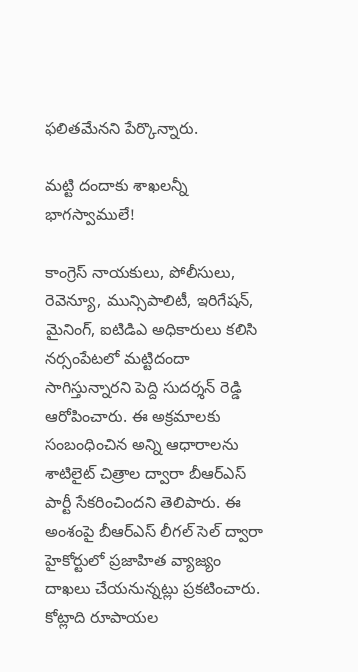ఫలితమేనని పేర్కొన్నారు.

మట్టి దందాకు శాఖలన్నీ భాగస్వాములే!

కాంగ్రెస్ నాయకులు, పోలీసులు, రెవెన్యూ, మున్సిపాలిటీ, ఇరిగేషన్, మైనింగ్, ఐటిడిఎ అధికారులు కలిసి నర్సంపేటలో మట్టిదందా సాగిస్తున్నారని పెద్ది సుదర్శన్ రెడ్డి ఆరోపించారు. ఈ అక్రమాలకు సంబంధించిన అన్ని ఆధారాలను శాటిలైట్ చిత్రాల ద్వారా బీఆర్ఎస్ పార్టీ సేకరించిందని తెలిపారు. ఈ అంశంపై బీఆర్ఎస్ లీగల్ సెల్ ద్వారా హైకోర్టులో ప్రజాహిత వ్యాజ్యం దాఖలు చేయనున్నట్లు ప్రకటించారు. కోట్లాది రూపాయల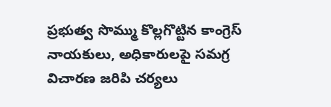ప్రభుత్వ సొమ్ము కొల్లగొట్టిన కాంగ్రెస్ నాయకులు, అధికారులపై సమగ్ర విచారణ జరిపి చర్యలు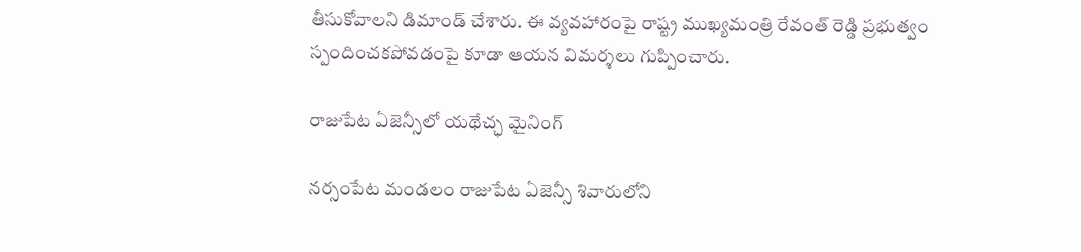తీసుకోవాలని డిమాండ్ చేశారు. ఈ వ్యవహారంపై రాష్ట్ర ముఖ్యమంత్రి రేవంత్ రెడ్డి ప్రభుత్వం స్పందించకపోవడంపై కూడా ఆయన విమర్శలు గుప్పించారు.

రాజుపేట ఏజెన్సీలో యథేచ్ఛ మైనింగ్

నర్సంపేట మండలం రాజుపేట ఏజెన్సీ శివారులోని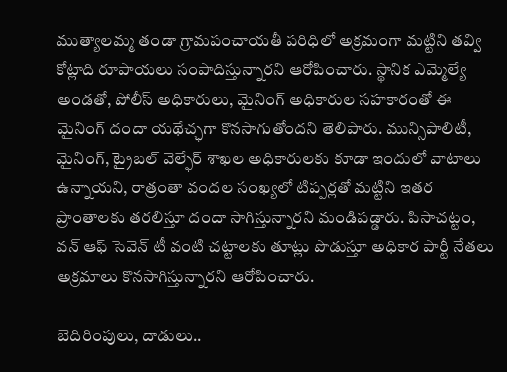ముత్యాలమ్మ తండా గ్రామపంచాయతీ పరిధిలో అక్రమంగా మట్టిని తవ్వి కోట్లాది రూపాయలు సంపాదిస్తున్నారని ఆరోపించారు. స్థానిక ఎమ్మెల్యే అండతో, పోలీస్ అధికారులు, మైనింగ్ అధికారుల సహకారంతో ఈ మైనింగ్ దందా యథేచ్ఛగా కొనసాగుతోందని తెలిపారు. మున్సిపాలిటీ, మైనింగ్, ట్రైబల్ వెల్ఫేర్ శాఖల అధికారులకు కూడా ఇందులో వాటాలు ఉన్నాయని, రాత్రంతా వందల సంఖ్యలో టిప్పర్లతో మట్టిని ఇతర ప్రాంతాలకు తరలిస్తూ దందా సాగిస్తున్నారని మండిపడ్డారు. పిసాచట్టం, వన్ ఆఫ్ సెవెన్ టీ వంటి చట్టాలకు తూట్లు పొడుస్తూ అధికార పార్టీ నేతలు అక్రమాలు కొనసాగిస్తున్నారని ఆరోపించారు.

బెదిరింపులు, దాడులు..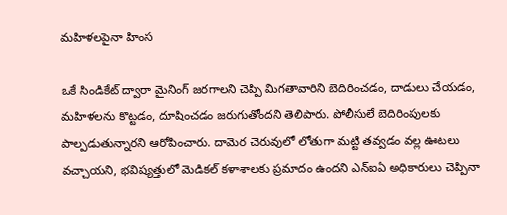మహిళలపైనా హింస

ఒకే సిండికేట్ ద్వారా మైనింగ్ జరగాలని చెప్పి మిగతావారిని బెదిరించడం, దాడులు చేయడం, మహిళలను కొట్టడం, దూషించడం జరుగుతోందని తెలిపారు. పోలీసులే బెదిరింపులకు పాల్పడుతున్నారని ఆరోపించారు. దామెర చెరువులో లోతుగా మట్టి తవ్వడం వల్ల ఊటలు వచ్చాయని, భవిష్యత్తులో మెడికల్ కళాశాలకు ప్రమాదం ఉందని ఎన్ఐఏ అధికారులు చెప్పినా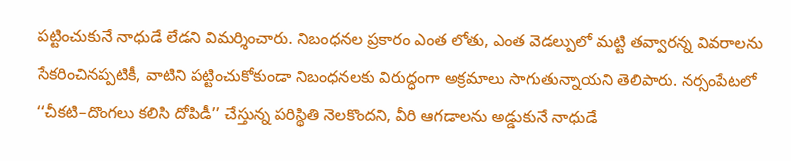పట్టించుకునే నాధుడే లేడని విమర్శించారు. నిబంధనల ప్రకారం ఎంత లోతు, ఎంత వెడల్పులో మట్టి తవ్వారన్న వివరాలను సేకరించినప్పటికీ, వాటిని పట్టించుకోకుండా నిబంధనలకు విరుద్ధంగా అక్రమాలు సాగుతున్నాయని తెలిపారు. నర్సంపేటలో ‘‘చీకటి–దొంగలు కలిసి దోపిడీ’’ చేస్తున్న పరిస్థితి నెలకొందని, వీరి ఆగడాలను అడ్డుకునే నాధుడే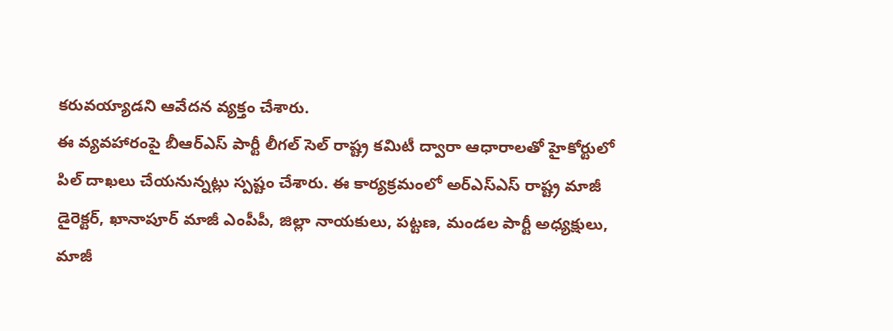కరువయ్యాడని ఆవేదన వ్యక్తం చేశారు.
ఈ వ్యవహారంపై బీఆర్ఎస్ పార్టీ లీగల్ సెల్ రాష్ట్ర కమిటీ ద్వారా ఆధారాలతో హైకోర్టులో పిల్ దాఖలు చేయనున్నట్లు స్పష్టం చేశారు. ఈ కార్యక్రమంలో అర్ఎస్ఎస్ రాష్ట్ర మాజీ డైరెక్టర్, ఖానాపూర్ మాజీ ఎంపీపీ, జిల్లా నాయకులు, పట్టణ, మండల పార్టీ అధ్యక్షులు, మాజీ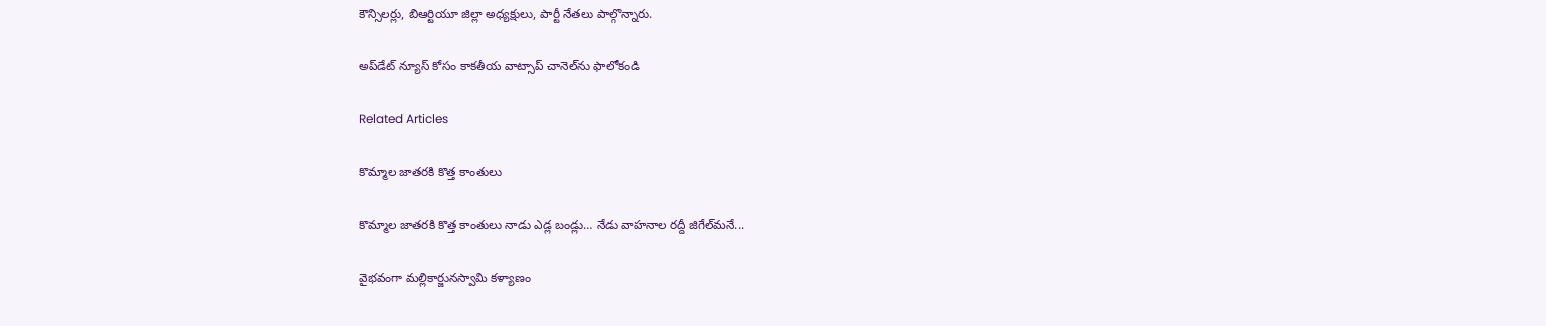కౌన్సిలర్లు, బిఆర్టియూ జిల్లా అధ్యక్షులు, పార్టీ నేతలు పాల్గొన్నారు.

అప్‌డేట్ న్యూస్ కోసం కాక‌తీయ వాట్సాప్ చానెల్‌ను ఫాలోకండి

Related Articles

కొమ్మాల జాతరకి కొత్త కాంతులు

కొమ్మాల జాతరకి కొత్త కాంతులు నాడు ఎడ్ల బండ్లు… నేడు వాహనాల ర‌ద్దీ జిగేల్‌మనే...

వైభవంగా మల్లికార్జునస్వామి కళ్యాణం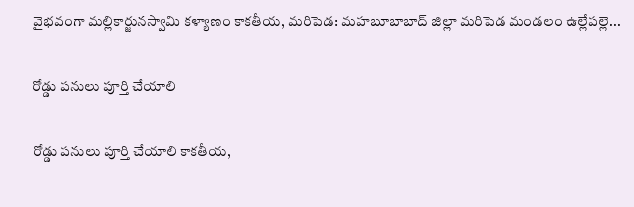వైభవంగా మల్లికార్జునస్వామి కళ్యాణం కాకతీయ, మరిపెడ: మహబూబాబాద్ జిల్లా మరిపెడ మండలం ఉల్లేపల్లె...

రోడ్డు పనులు పూర్తి చేయాలి

రోడ్డు పనులు పూర్తి చేయాలి కాకతీయ,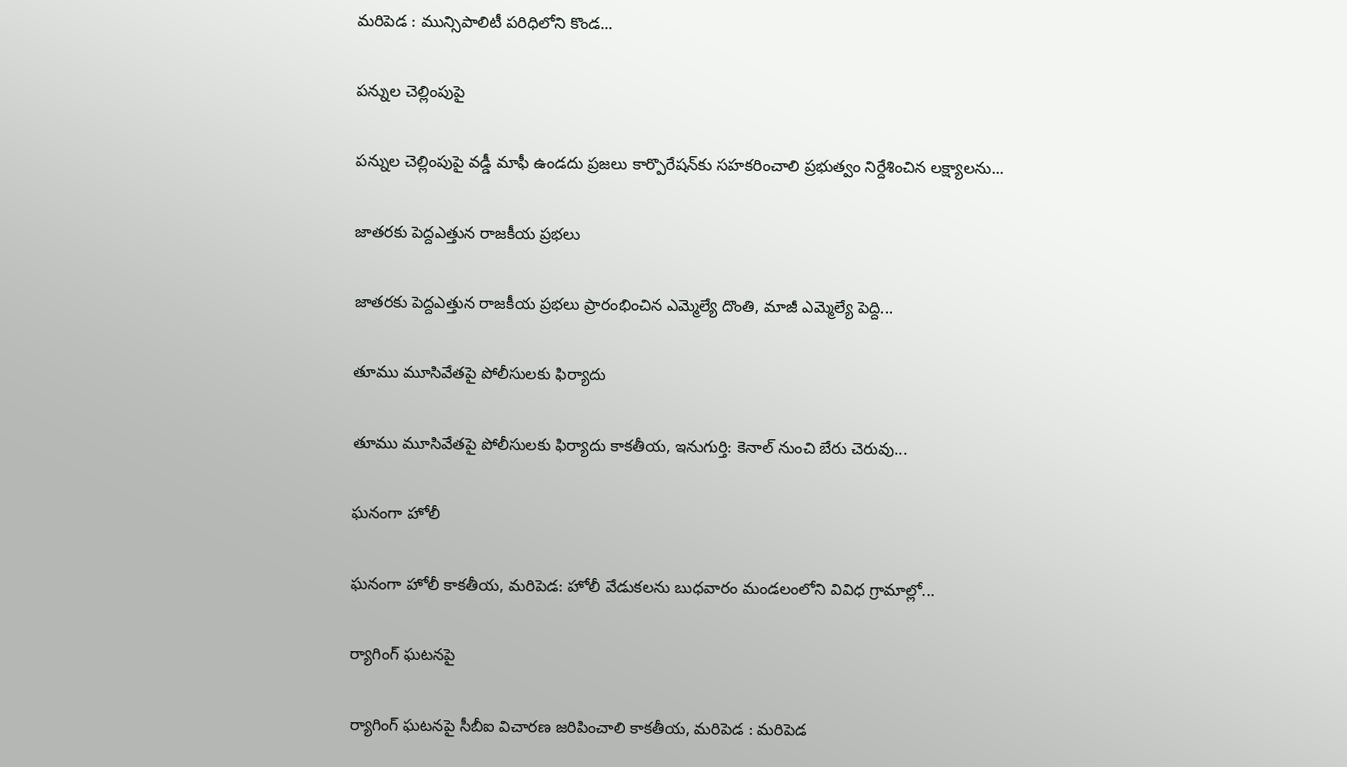మరిపెడ : మున్సిపాలిటీ పరిధిలోని కొండ...

పన్నుల చెల్లింపుపై

పన్నుల చెల్లింపుపై వడ్డీ మాఫీ ఉండదు ప్రజలు కార్పొరేషన్‌కు సహకరించాలి ప్రభుత్వం నిర్దేశించిన లక్ష్యాలను...

జాతరకు పెద్దఎత్తున రాజకీయ ప్రభలు

జాతరకు పెద్దఎత్తున రాజకీయ ప్రభలు ప్రారంభించిన ఎమ్మెల్యే దొంతి, మాజీ ఎమ్మెల్యే పెద్ది...

తూము మూసివేతపై పోలీసులకు ఫిర్యాదు

తూము మూసివేతపై పోలీసులకు ఫిర్యాదు కాకతీయ, ఇనుగుర్తి: కెనాల్ నుంచి బేరు చెరువు...

ఘ‌నంగా హోలీ

ఘ‌నంగా హోలీ కాకతీయ, మరిపెడ: హోలీ వేడుక‌ల‌ను బుధవారం మండలంలోని వివిధ గ్రామాల్లో...

ర్యాగింగ్ ఘటనపై

ర్యాగింగ్ ఘటనపై సీబీఐ విచారణ జరిపించాలి కాకతీయ, మరిపెడ : మరిపెడ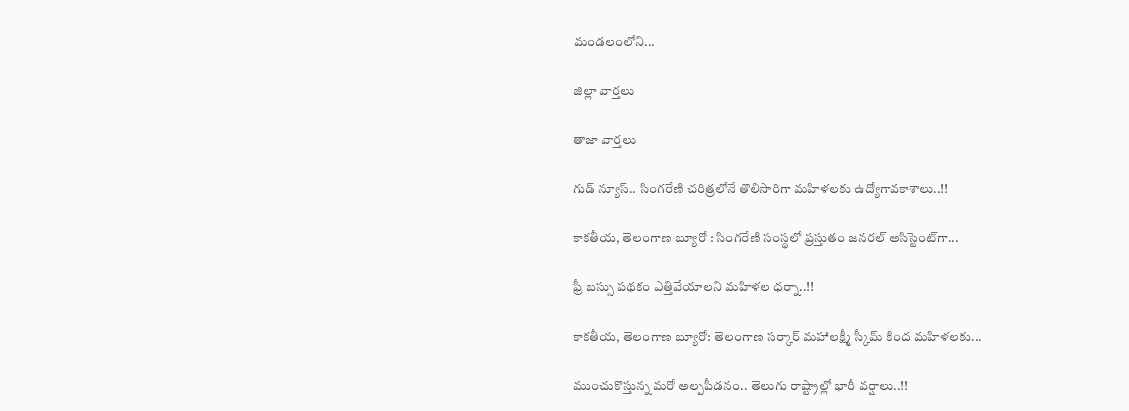మండలంలోని...

జిల్లా వార్త‌లు

తాజా వార్త‌లు

గుడ్ న్యూస్.. సింగరేణి చరిత్రలోనే తొలిసారిగా మ‌హిళ‌ల‌కు ఉద్యోగావ‌కాశాలు..!!

కాక‌తీయ‌, తెలంగాణ బ్యూరో : సింగరేణి సంస్థలో ప్రస్తుతం జనరల్ అసిస్టెంట్‌గా...

ఫ్రీ బస్సు పథకం ఎత్తివేయాలని మహిళల ధర్నా..!!

కాకతీయ, తెలంగాణ బ్యూరో: తెలంగాణ సర్కార్ మహాలక్ష్మీ స్కీమ్ కింద మహిళలకు...

ముంచుకొస్తున్న మరో అల్పపీడనం.. తెలుగు రాష్ట్రాల్లో భారీ వర్షాలు..!!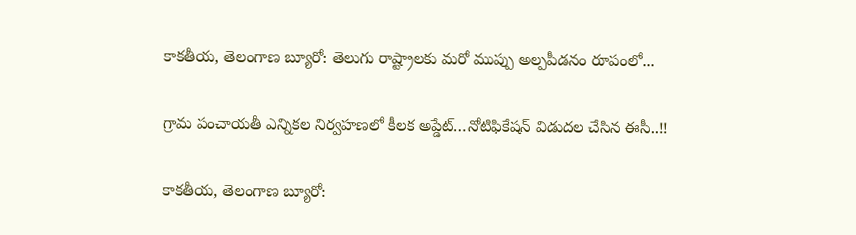కాకతీయ, తెలంగాణ బ్యూరో: తెలుగు రాష్ట్రాలకు మరో ముప్పు అల్పపీడనం రూపంలో...

గ్రామ పంచాయ‌తీ ఎన్నిక‌ల నిర్వ‌హ‌ణ‌లో కీల‌క అప్డేట్‌…నోటిఫికేషన్ విడుదల చేసిన ఈసీ..!!

కాకతీయ, తెలంగాణ బ్యూరో: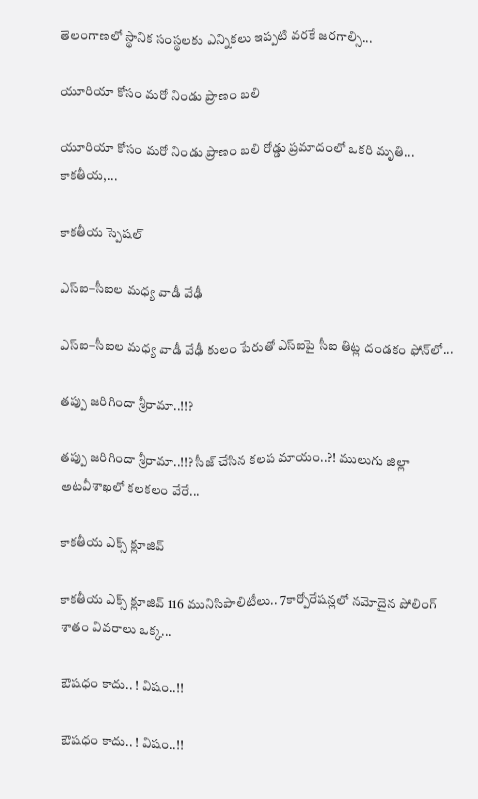తెలంగాణలో స్థానిక సంస్థలకు ఎన్నికలు ఇప్పటి వరకే జరగాల్సి...

యూరియా కోసం మరో నిండు ప్రాణం బలి

యూరియా కోసం మరో నిండు ప్రాణం బలి రోడ్డు ప్రమాదంలో ఒకరి మృతి... కాకతీయ,...

కాక‌తీయ స్పెష‌ల్‌

ఎస్ఐ–సీఐల మ‌ధ్య వాడీ వేఢీ

ఎస్ఐ–సీఐల మ‌ధ్య వాడీ వేఢీ కులం పేరుతో ఎస్ఐపై సీఐ తిట్ల దండ‌కం ఫోన్‌లో...

త‌ప్పు జ‌రిగిందా శ్రీరామా..!!?

త‌ప్పు జ‌రిగిందా శ్రీరామా..!!? సీజ్ చేసిన క‌ల‌ప‌ మాయం..?! ములుగు జిల్లా అట‌వీశాఖ‌లో క‌ల‌క‌లం వేరే...

కాక‌తీయ ఎక్స్ క్లూజివ్

కాక‌తీయ ఎక్స్ క్లూజివ్ 116 మునిసిపాలిటీలు.. 7కార్పోరేష‌న్ల‌లో న‌మోదైన పోలింగ్ శాతం వివ‌రాలు ఒక్క...

ఔష‌ధం కాదు.. ! విషం..!!

ఔష‌ధం కాదు.. ! విషం..!!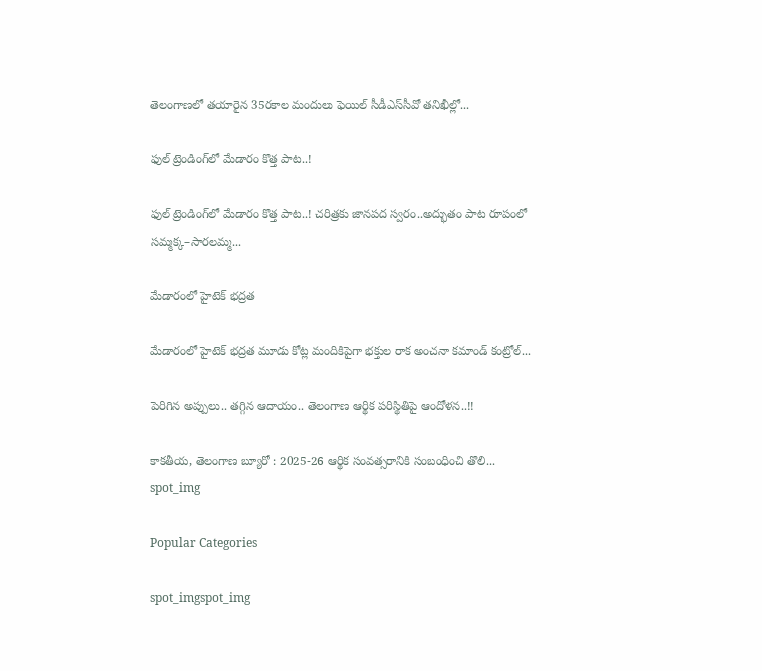తెలంగాణలో తయారైన 35ర‌కాల మందులు ఫెయిల్‌ సీడీఎస్‌సీవో తనిఖీల్లో...

ఫుల్ ట్రెండింగ్‌లో మేడారం కొత్త పాట..!

ఫుల్ ట్రెండింగ్‌లో మేడారం కొత్త పాట..! చరిత్రకు జానపద స్వరం..అద్భుతం పాట రూపంలో సమ్మక్క–సారలమ్మ...

మేడారంలో హైటెక్ భద్రత

మేడారంలో హైటెక్ భద్రత మూడు కోట్ల మందికిపైగా భక్తుల రాక అంచనా కమాండ్ కంట్రోల్...

పెరిగిన అప్పులు.. తగ్గిన ఆదాయం.. తెలంగాణ ఆర్థిక పరిస్థితిపై ఆందోళన..!!

కాకతీయ, తెలంగాణ బ్యూరో : 2025-26 ఆర్థిక సంవత్సరానికి సంబంధించి తొలి...
spot_img

Popular Categories

spot_imgspot_img